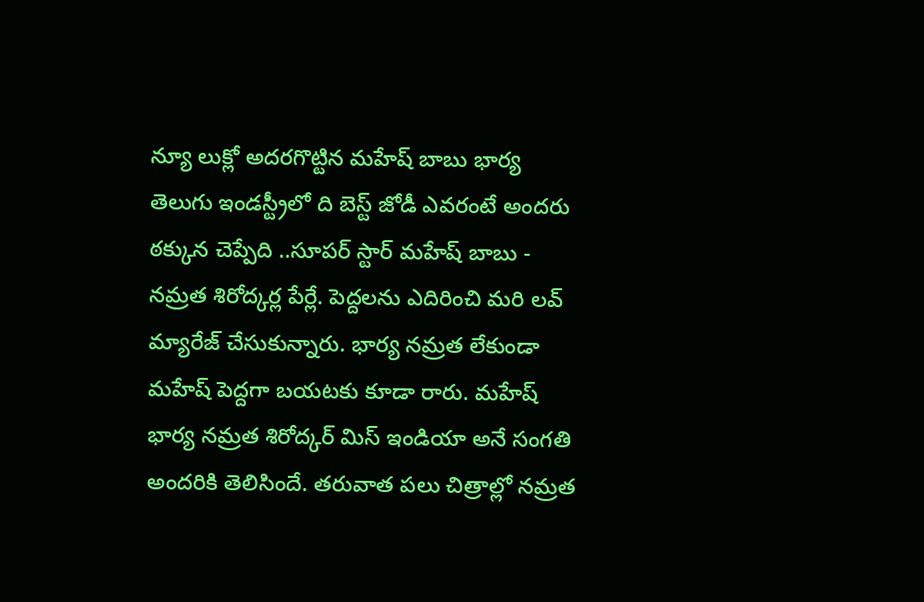న్యూ లుక్లో అదరగొట్టిన మహేష్ బాబు భార్య
తెలుగు ఇండస్ట్రీలో ది బెస్ట్ జోడీ ఎవరంటే అందరు ఠక్కున చెప్పేది ..సూపర్ స్టార్ మహేష్ బాబు - నమ్రత శిరోద్కర్ల పేర్లే. పెద్దలను ఎదిరించి మరి లవ్ మ్యారేజ్ చేసుకున్నారు. భార్య నమ్రత లేకుండా మహేష్ పెద్దగా బయటకు కూడా రారు. మహేష్ భార్య నమ్రత శిరోద్కర్ మిస్ ఇండియా అనే సంగతి అందరికి తెలిసిందే. తరువాత పలు చిత్రాల్లో నమ్రత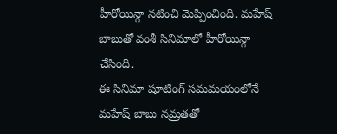హీరోయిన్గా నటించి మెప్పించింది. మహేష్ బాబుతో వంశీ సినిమాలో హీరోయిన్గా చేసింది.
ఈ సినిమా షూటింగ్ సమమయంలోనే మహేష్ బాబు నమ్రతతో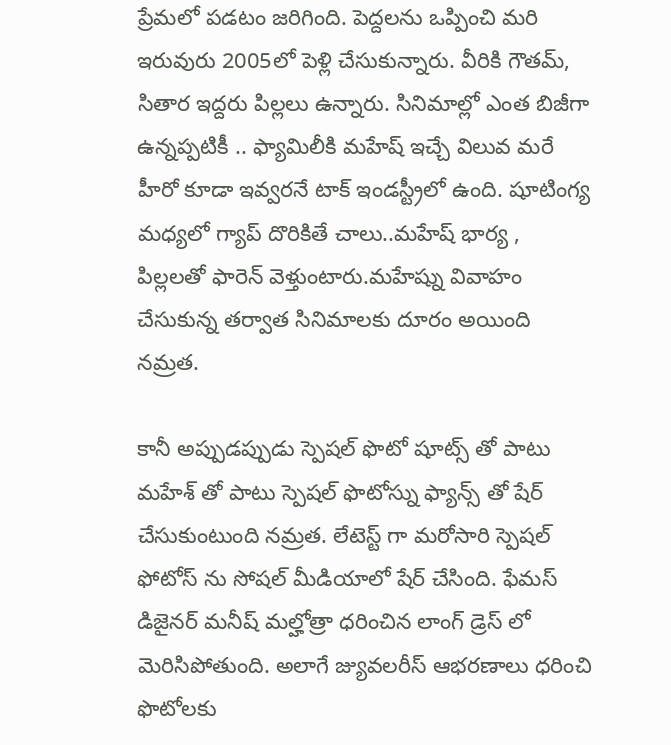ప్రేమలో పడటం జరిగింది. పెద్దలను ఒప్పించి మరి ఇరువురు 2005లో పెళ్లి చేసుకున్నారు. వీరికి గౌతమ్, సితార ఇద్దరు పిల్లలు ఉన్నారు. సినిమాల్లో ఎంత బిజీగా ఉన్నప్పటికీ .. ఫ్యామిలీకి మహేష్ ఇచ్చే విలువ మరే హీరో కూడా ఇవ్వరనే టాక్ ఇండస్ట్రీలో ఉంది. షూటింగ్య మధ్యలో గ్యాప్ దొరికితే చాలు..మహేష్ భార్య , పిల్లలతో ఫారెన్ వెళ్తుంటారు.మహేష్ను వివాహం చేసుకున్న తర్వాత సినిమాలకు దూరం అయింది నమ్రత.

కానీ అప్పుడప్పుడు స్పెషల్ ఫొటో షూట్స్ తో పాటు మహేశ్ తో పాటు స్పెషల్ ఫొటోస్ను ఫ్యాన్స్ తో షేర్ చేసుకుంటుంది నమ్రత. లేటెస్ట్ గా మరోసారి స్పెషల్ ఫోటోస్ ను సోషల్ మీడియాలో షేర్ చేసింది. ఫేమస్ డిజైనర్ మనీష్ మల్హోత్రా ధరించిన లాంగ్ డ్రెస్ లో మెరిసిపోతుంది. అలాగే జ్యువలరీస్ ఆభరణాలు ధరించి ఫొటోలకు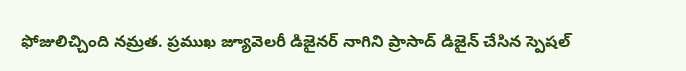ఫోజులిచ్చింది నమ్రత. ప్రముఖ జ్యూవెలరీ డిజైనర్ నాగిని ప్రాసాద్ డిజైన్ చేసిన స్పెషల్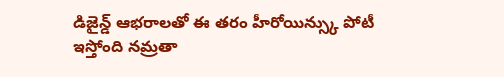డిజైన్డ్ ఆభరాలతో ఈ తరం హీరోయిన్స్కు పోటీ ఇస్తోంది నమ్రతా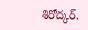శిరోద్కర్.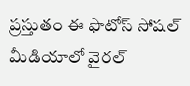ప్రస్తుతం ఈ ఫొటోస్ సోషల్ మీడియాలో వైరల్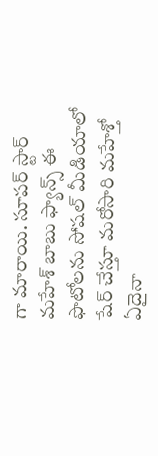గా మారాయి. సూపర్ స్టార్ మహేశ్ బాబు ఫ్యాన్స్ ఈ ఫొటోలను సోషల్ మీడియాలో షేర్ చేస్తూ మరోసారి మహేశ్తో ఏదైనా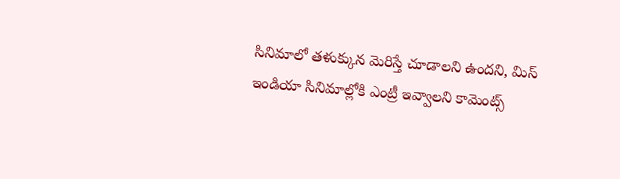సినిమాలో తళుక్కున మెరిస్తే చూడాలని ఉందని, మిస్ ఇండియా సినిమాల్లోకి ఎంట్రీ ఇవ్వాలని కామెంట్స్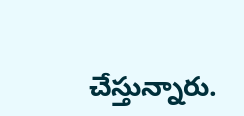చేస్తున్నారు.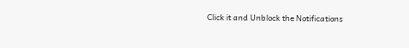Click it and Unblock the Notifications